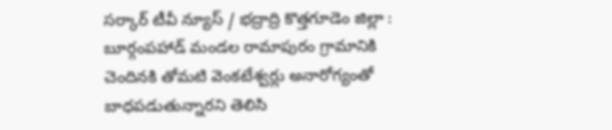సర్కార్ టీవీ న్యూస్ / భద్రాద్రి కొత్తగూడెం జిల్లా : బూర్గంపహాడ్ మండల రామాపురం గ్రామానికి చెందినకి తోమటి వెంకటేశ్వర్లు అనారోగ్యంతో బాధపడుతున్నారని తెలిసి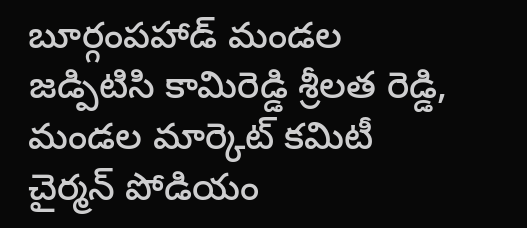బూర్గంపహాడ్ మండల జడ్పిటిసి కామిరెడ్డి శ్రీలత రెడ్డి, మండల మార్కెట్ కమిటీ చైర్మన్ పోడియం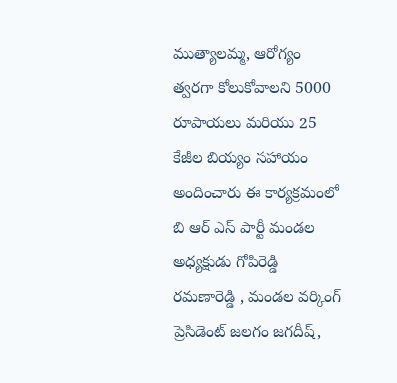ముత్యాలమ్మ, ఆరోగ్యం త్వరగా కోలుకోవాలని 5000 రూపాయలు మరియు 25 కేజీల బియ్యం సహాయం అందించారు ఈ కార్యక్రమంలో బి ఆర్ ఎస్ పార్టీ మండల అధ్యక్షుడు గోపిరెడ్డి రమణారెడ్డి , మండల వర్కింగ్ ప్రెసిడెంట్ జలగం జగదీష్,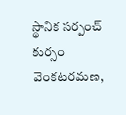స్థానిక సర్పంచ్ కుర్సం వెంకటరమణ,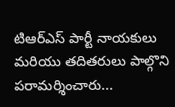టిఆర్ఎస్ పార్టీ నాయకులు మరియు తదితరులు పాల్గొని పరామర్శించారు...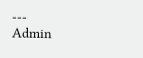---
Admin